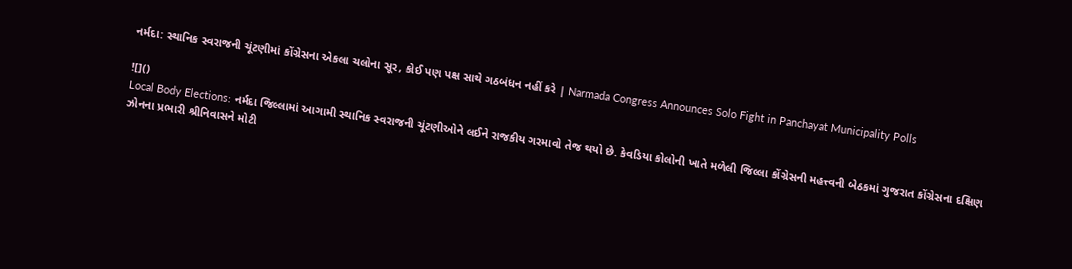નર્મદા: સ્થાનિક સ્વરાજની ચૂંટણીમાં કોંગ્રેસના એકલા ચલોના સૂર, કોઈ પણ પક્ષ સાથે ગઠબંધન નહીં કરે | Narmada Congress Announces Solo Fight in Panchayat Municipality Polls

![]()
Local Body Elections: નર્મદા જિલ્લામાં આગામી સ્થાનિક સ્વરાજની ચૂંટણીઓને લઈને રાજકીય ગરમાવો તેજ થયો છે. કેવડિયા કોલોની ખાતે મળેલી જિલ્લા કોંગ્રેસની મહત્ત્વની બેઠકમાં ગુજરાત કોંગ્રેસના દક્ષિણ ઝોનના પ્રભારી શ્રીનિવાસને મોટી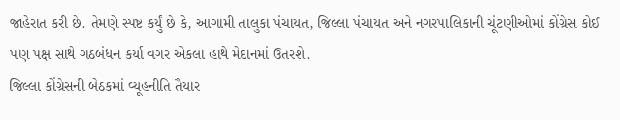જાહેરાત કરી છે. તેમણે સ્પષ્ટ કર્યું છે કે, આગામી તાલુકા પંચાયત, જિલ્લા પંચાયત અને નગરપાલિકાની ચૂંટણીઓમાં કોંગ્રેસ કોઈ પણ પક્ષ સાથે ગઠબંધન કર્યા વગર એકલા હાથે મેદાનમાં ઉતરશે.
જિલ્લા કોંગ્રેસની બેઠકમાં વ્યૂહનીતિ તૈયાર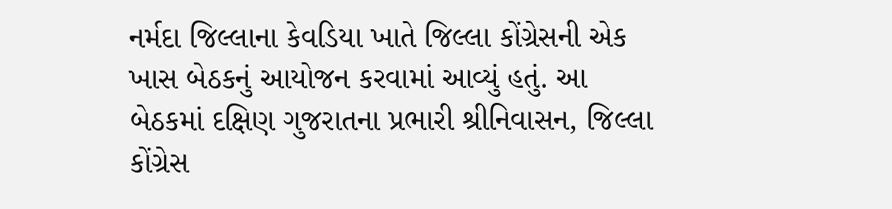નર્મદા જિલ્લાના કેવડિયા ખાતે જિલ્લા કોંગ્રેસની એક ખાસ બેઠકનું આયોજન કરવામાં આવ્યું હતું. આ બેઠકમાં દક્ષિણ ગુજરાતના પ્રભારી શ્રીનિવાસન, જિલ્લા કોંગ્રેસ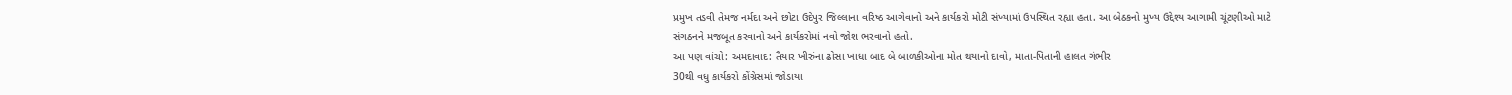પ્રમુખ તડવી તેમજ નર્મદા અને છોટા ઉદેપુર જિલ્લાના વરિષ્ઠ આગેવાનો અને કાર્યકરો મોટી સંખ્યામાં ઉપસ્થિત રહ્યા હતા. આ બેઠકનો મુખ્ય ઉદ્દેશ્ય આગામી ચૂંટણીઓ માટે સંગઠનને મજબૂત કરવાનો અને કાર્યકરોમાં નવો જોશ ભરવાનો હતો.
આ પણ વાંચો: અમદાવાદ: તૈયાર ખીરુંના ઢોસા ખાધા બાદ બે બાળકીઓના મોત થયાનો દાવો, માતા-પિતાની હાલત ગંભીર
30થી વધુ કાર્યકરો કોંગ્રેસમાં જોડાયા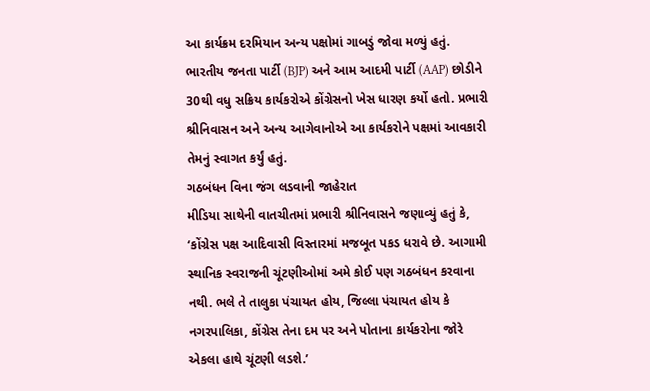આ કાર્યક્રમ દરમિયાન અન્ય પક્ષોમાં ગાબડું જોવા મળ્યું હતું. ભારતીય જનતા પાર્ટી (BJP) અને આમ આદમી પાર્ટી (AAP) છોડીને 30થી વધુ સક્રિય કાર્યકરોએ કોંગ્રેસનો ખેસ ધારણ કર્યો હતો. પ્રભારી શ્રીનિવાસન અને અન્ય આગેવાનોએ આ કાર્યકરોને પક્ષમાં આવકારી તેમનું સ્વાગત કર્યું હતું.
ગઠબંધન વિના જંગ લડવાની જાહેરાત
મીડિયા સાથેની વાતચીતમાં પ્રભારી શ્રીનિવાસને જણાવ્યું હતું કે, ‘કોંગ્રેસ પક્ષ આદિવાસી વિસ્તારમાં મજબૂત પકડ ધરાવે છે. આગામી સ્થાનિક સ્વરાજની ચૂંટણીઓમાં અમે કોઈ પણ ગઠબંધન કરવાના નથી. ભલે તે તાલુકા પંચાયત હોય, જિલ્લા પંચાયત હોય કે નગરપાલિકા, કોંગ્રેસ તેના દમ પર અને પોતાના કાર્યકરોના જોરે એકલા હાથે ચૂંટણી લડશે.’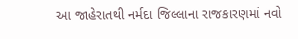આ જાહેરાતથી નર્મદા જિલ્લાના રાજકારણમાં નવો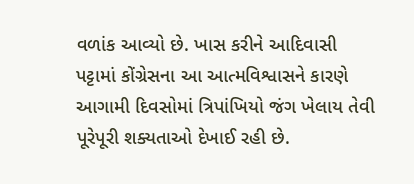વળાંક આવ્યો છે. ખાસ કરીને આદિવાસી પટ્ટામાં કોંગ્રેસના આ આત્મવિશ્વાસને કારણે આગામી દિવસોમાં ત્રિપાંખિયો જંગ ખેલાય તેવી પૂરેપૂરી શક્યતાઓ દેખાઈ રહી છે.